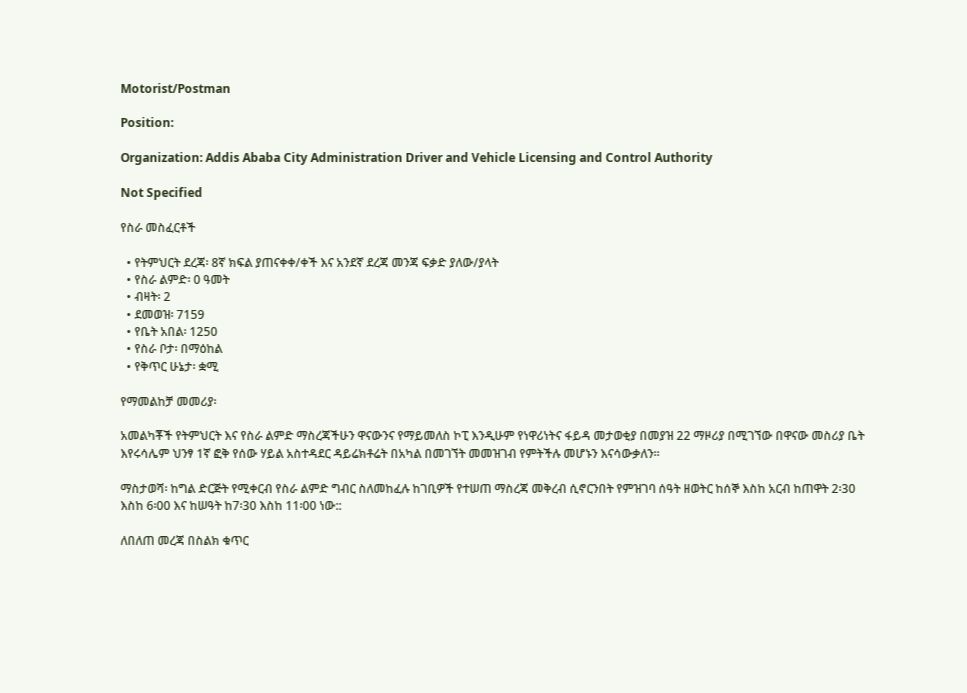Motorist/Postman

Position:

Organization: Addis Ababa City Administration Driver and Vehicle Licensing and Control Authority

Not Specified

የስራ መስፈርቶች

  • የትምህርት ደረጃ፡ 8ኛ ክፍል ያጠናቀቀ/ቀች እና አንደኛ ደረጃ መንጃ ፍቃድ ያለው/ያላት
  • የስራ ልምድ፡ 0 ዓመት
  • ብዛት፡ 2
  • ደመወዝ፡ 7159
  • የቤት አበል፡ 1250
  • የስራ ቦታ፡ በማዕከል
  • የቅጥር ሁኔታ፡ ቋሚ

የማመልከቻ መመሪያ፡

አመልካቾች የትምህርት እና የስራ ልምድ ማስረጃችሁን ዋናውንና የማይመለስ ኮፒ እንዲሁም የነዋሪነትና ፋይዳ መታወቂያ በመያዝ 22 ማዞሪያ በሚገኘው በዋናው መስሪያ ቤት እየሩሳሌም ህንፃ 1ኛ ፎቅ የሰው ሃይል አስተዳደር ዳይሬክቶሬት በአካል በመገኘት መመዝገብ የምትችሉ መሆኑን እናሳውቃለን።

ማስታወሻ፡ ከግል ድርጅት የሚቀርብ የስራ ልምድ ግብር ስለመከፈሉ ከገቢዎች የተሠጠ ማስረጃ መቅረብ ሲኖርንበት የምዝገባ ሰዓት ዘወትር ከሰኞ እስከ አርብ ከጠዋት 2፡30 እስከ 6፡00 እና ከሠዓት ከ7፡30 እስከ 11፡00 ነው::

ለበለጠ መረጃ በስልክ ቁጥር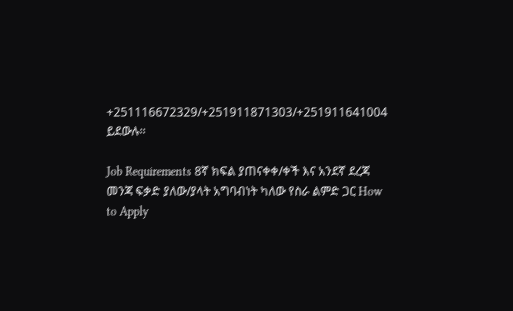+251116672329/+251911871303/+251911641004 ይደውሉ፡፡

Job Requirements 8ኛ ክፍል ያጠናቀቀ/ቀች እና አንደኛ ደረጃ መንጃ ፍቃድ ያለው/ያላት አግባብነት ካለው የስራ ልምድ ጋር How to Apply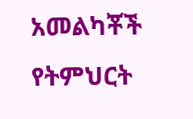አመልካቾች የትምህርት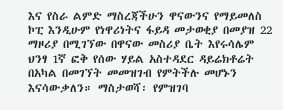እና የስራ ልምድ ማስረጃችሁን ዋናውንና የማይመለስ ኮፒ እንዲሁም የነዋሪነትና ፋይዳ መታወቂያ በመያዝ 22 ማዞሪያ በሚገኘው በዋናው መስሪያ ቤት እየሩሳሌም ህንፃ 1ኛ ፎቅ የሰው ሃይል አስተዳደር ዳይሬክቶሬት በአካል በመገኘት መመዝገብ የምትችሉ መሆኑን እናሳውቃለን። ማስታወሻ፡ የምዝገባ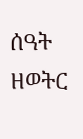ሰዓት ዘወትር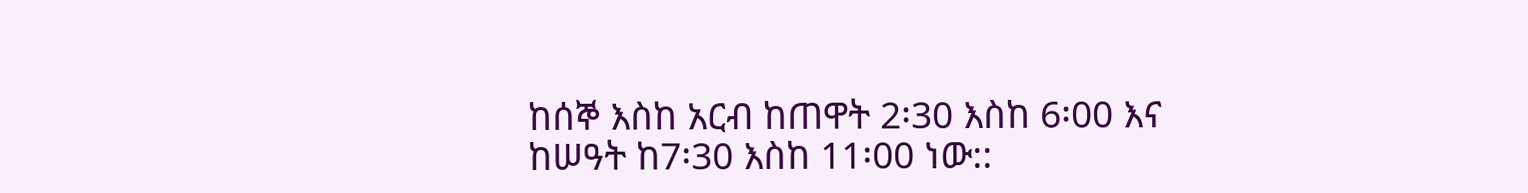ከሰኞ እስከ አርብ ከጠዋት 2፡30 እስከ 6፡00 እና ከሠዓት ከ7፡30 እስከ 11፡00 ነው::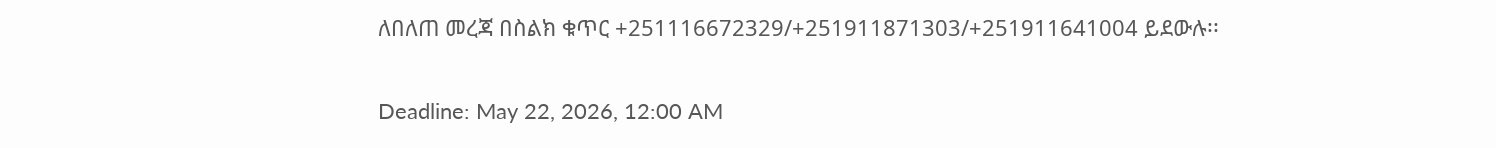ለበለጠ መረጃ በስልክ ቁጥር +251116672329/+251911871303/+251911641004 ይደውሉ፡፡

Deadline: May 22, 2026, 12:00 AM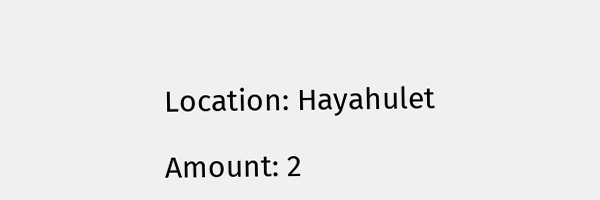Location: Hayahulet

Amount: 2